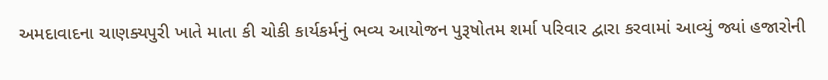અમદાવાદના ચાણક્યપુરી ખાતે માતા કી ચોકી કાર્યકર્મનું ભવ્ય આયોજન પુરૂષોતમ શર્મા પરિવાર દ્વારા કરવામાં આવ્યું જ્યાં હજારોની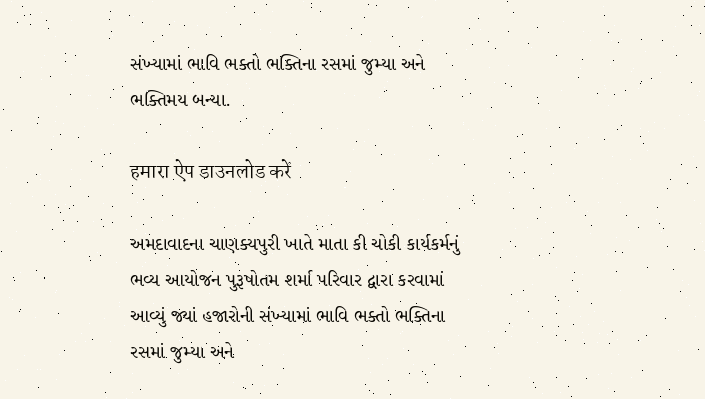સંખ્યામાં ભાવિ ભક્તો ભક્તિના રસમાં જુમ્યા અને ભક્તિમય બન્યા.

हमारा ऐप डाउनलोड करें

અમદાવાદના ચાણક્યપુરી ખાતે માતા કી ચોકી કાર્યકર્મનું ભવ્ય આયોજન પુરૂષોતમ શર્મા પરિવાર દ્વારા કરવામાં આવ્યું જ્યાં હજારોની સંખ્યામાં ભાવિ ભક્તો ભક્તિના રસમાં જુમ્યા અને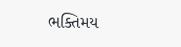ભક્તિમય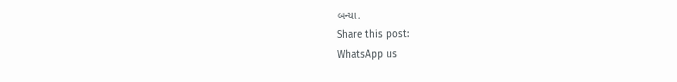બન્યા.
Share this post:
WhatsApp us